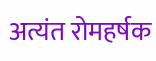अत्यंत रोमहर्षक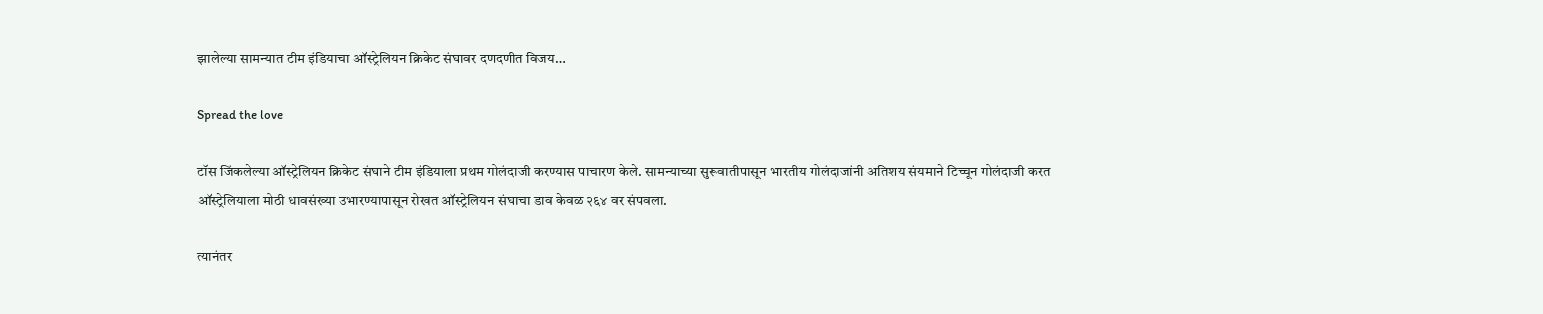झालेल्या सामन्यात टीम इंडियाचा ऑस्ट्रेलियन क्रिकेट संघावर दणदणीत विजय…

Spread the love

टॉस जिंकलेल्या ऑस्ट्रेलियन क्रिकेट संघाने टीम इंडियाला प्रथम गोलंदाजी करण्यास पाचारण केले. सामन्याच्या सुरूवातीपासून भारतीय गोलंदाजांनी अतिशय संयमाने टिच्चून गोलंदाजी करत ऑस्ट्रेलियाला मोठी धावसंख्या उभारण्यापासून रोखत ऑस्ट्रेलियन संघाचा डाव केवळ २६४ वर संपवला.

त्यानंतर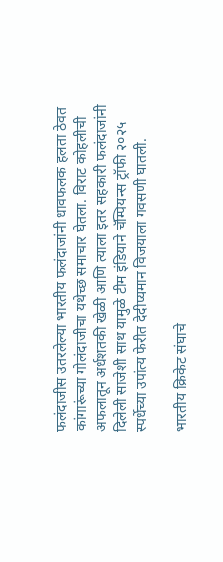फलंदाजीस उतरलेल्या भारतीय फलंदाजांनी धावफलक हलता ठेवत कांगारूंच्या गोलंदाजीचा यथेच्छ समाचार घेतला. विराट कोहलीची अफलातून अर्धशतकी खेळी आणि त्याला इतर सहकारी फलंदाजांनी दिलेली साजेशी साथ यामुळे टीम इंडियाने चॅम्पियन्स ट्रॉफी २०२५ स्पर्धेच्या उपांत्य फेरीत देदीप्यमान विजयाला गवसणी घातली.

भारतीय क्रिकेट संघाचे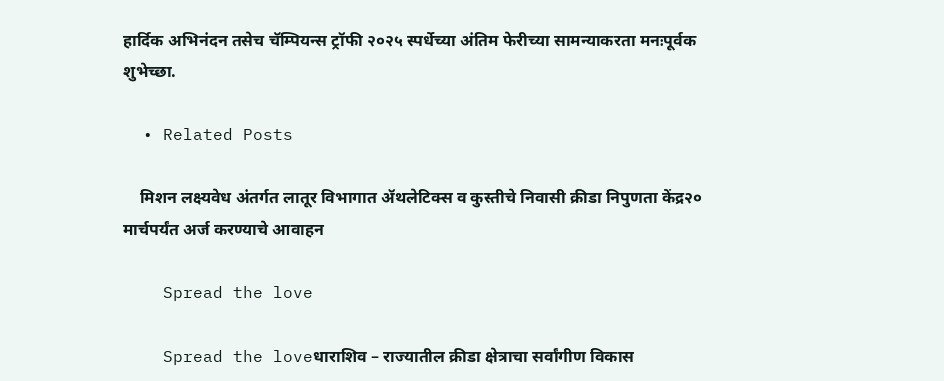हार्दिक अभिनंदन तसेच चॅम्पियन्स ट्रॉफी २०२५ स्पर्धेच्या अंतिम फेरीच्या सामन्याकरता मनःपूर्वक शुभेच्छा.

  • Related Posts

    मिशन लक्ष्यवेध अंतर्गत लातूर विभागात ॲथलेटिक्स व कुस्तीचे निवासी क्रीडा निपुणता केंद्र२० मार्चपर्यंत अर्ज करण्याचे आवाहन

    Spread the love

    Spread the loveधाराशिव – राज्यातील क्रीडा क्षेत्राचा सर्वांगीण विकास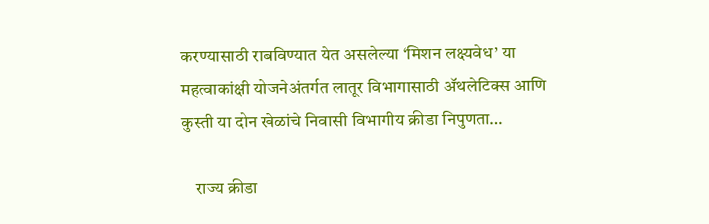करण्यासाठी राबविण्यात येत असलेल्या ‘मिशन लक्ष्यवेध’ या महत्वाकांक्षी योजनेअंतर्गत लातूर विभागासाठी ॲथलेटिक्स आणि कुस्ती या दोन खेळांचे निवासी विभागीय क्रीडा निपुणता…

    राज्य क्रीडा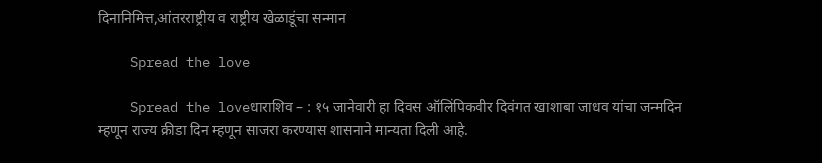दिनानिमित्त,आंतरराष्ट्रीय व राष्ट्रीय खेळाडूंचा सन्मान

    Spread the love

    Spread the loveधाराशिव – : १५ जानेवारी हा दिवस ऑलिंपिकवीर दिवंगत खाशाबा जाधव यांचा जन्मदिन म्हणून राज्य क्रीडा दिन म्हणून साजरा करण्यास शासनाने मान्यता दिली आहे.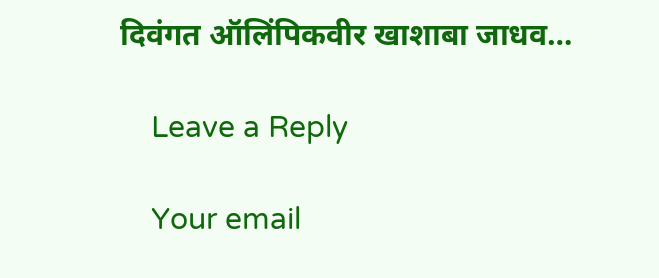दिवंगत ऑलिंपिकवीर खाशाबा जाधव…

    Leave a Reply

    Your email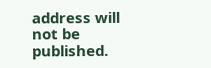address will not be published.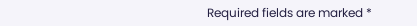Required fields are marked *